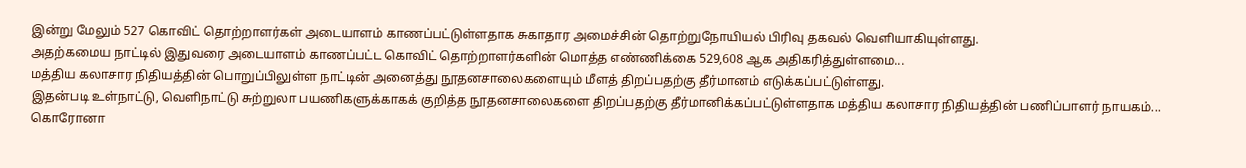இன்று மேலும் 527 கொவிட் தொற்றாளர்கள் அடையாளம் காணப்பட்டுள்ளதாக சுகாதார அமைச்சின் தொற்றுநோயியல் பிரிவு தகவல் வெளியாகியுள்ளது.
அதற்கமைய நாட்டில் இதுவரை அடையாளம் காணப்பட்ட கொவிட் தொற்றாளர்களின் மொத்த எண்ணிக்கை 529,608 ஆக அதிகரித்துள்ளமை...
மத்திய கலாசார நிதியத்தின் பொறுப்பிலுள்ள நாட்டின் அனைத்து நூதனசாலைகளையும் மீளத் திறப்பதற்கு தீர்மானம் எடுக்கப்பட்டுள்ளது.
இதன்படி உள்நாட்டு, வெளிநாட்டு சுற்றுலா பயணிகளுக்காகக் குறித்த நூதனசாலைகளை திறப்பதற்கு தீர்மானிக்கப்பட்டுள்ளதாக மத்திய கலாசார நிதியத்தின் பணிப்பாளர் நாயகம்...
கொரோனா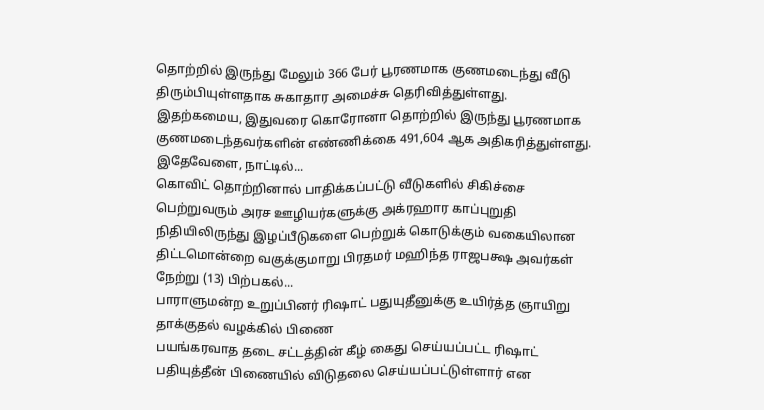தொற்றில் இருந்து மேலும் 366 பேர் பூரணமாக குணமடைந்து வீடு திரும்பியுள்ளதாக சுகாதார அமைச்சு தெரிவித்துள்ளது.
இதற்கமைய, இதுவரை கொரோனா தொற்றில் இருந்து பூரணமாக குணமடைந்தவர்களின் எண்ணிக்கை 491,604 ஆக அதிகரித்துள்ளது.
இதேவேளை, நாட்டில்...
கொவிட் தொற்றினால் பாதிக்கப்பட்டு வீடுகளில் சிகிச்சை பெற்றுவரும் அரச ஊழியர்களுக்கு அக்ரஹார காப்புறுதி நிதியிலிருந்து இழப்பீடுகளை பெற்றுக் கொடுக்கும் வகையிலான திட்டமொன்றை வகுக்குமாறு பிரதமர் மஹிந்த ராஜபக்ஷ அவர்கள் நேற்று (13) பிற்பகல்...
பாராளுமன்ற உறுப்பினர் ரிஷாட் பதுயுதீனுக்கு உயிர்த்த ஞாயிறு தாக்குதல் வழக்கில் பிணை
பயங்கரவாத தடை சட்டத்தின் கீழ் கைது செய்யப்பட்ட ரிஷாட் பதியுத்தீன் பிணையில் விடுதலை செய்யப்பட்டுள்ளார் என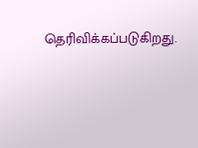தெரிவிக்கப்படுகிறது.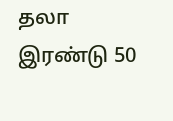தலா இரண்டு 50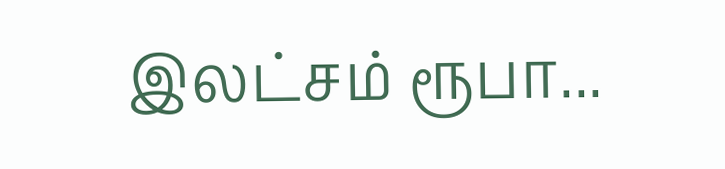இலட்சம் ரூபா...